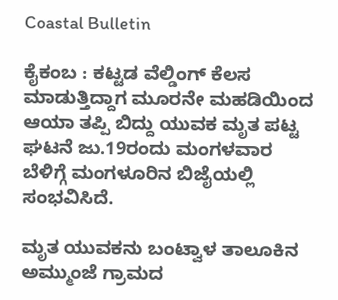Coastal Bulletin

ಕೈಕಂಬ : ಕಟ್ಟಡ ವೆಲ್ಡಿಂಗ್ ಕೆಲಸ ಮಾಡುತ್ತಿದ್ದಾಗ ಮೂರನೇ ಮಹಡಿಯಿಂದ ಆಯಾ ತಪ್ಪಿ ಬಿದ್ದು ಯುವಕ ಮೃತ ಪಟ್ಟ ಘಟನೆ ಜು.19ರಂದು ಮಂಗಳವಾರ ಬೆಳಿಗ್ಗೆ ಮಂಗಳೂರಿನ ಬಿಜೈಯಲ್ಲಿ ಸಂಭವಿಸಿದೆ.

ಮೃತ ಯುವಕನು ಬಂಟ್ವಾಳ ತಾಲೂಕಿನ ಅಮ್ಮುಂಜೆ ಗ್ರಾಮದ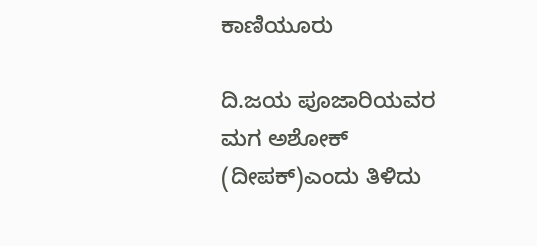ಕಾಣಿಯೂರು

ದಿ.ಜಯ ಪೂಜಾರಿಯವರ ಮಗ ಅಶೋಕ್ (ದೀಪಕ್)ಎಂದು ತಿಳಿದು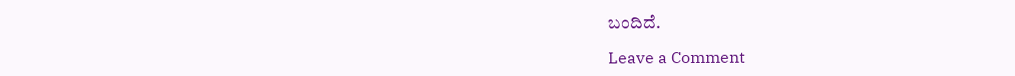ಬಂದಿದೆ.

Leave a Comment